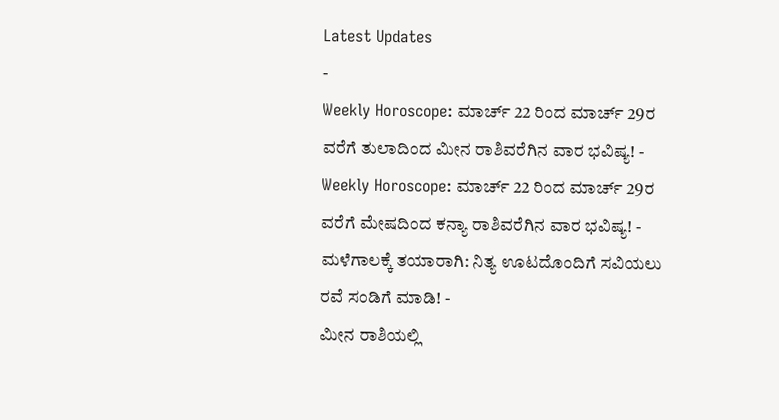Latest Updates
-
Weekly Horoscope: ಮಾರ್ಚ್ 22 ರಿಂದ ಮಾರ್ಚ್ 29ರ ವರೆಗೆ ತುಲಾದಿಂದ ಮೀನ ರಾಶಿವರೆಗಿನ ವಾರ ಭವಿಷ್ಯ! -
Weekly Horoscope: ಮಾರ್ಚ್ 22 ರಿಂದ ಮಾರ್ಚ್ 29ರ ವರೆಗೆ ಮೇಷದಿಂದ ಕನ್ಯಾ ರಾಶಿವರೆಗಿನ ವಾರ ಭವಿಷ್ಯ! -
ಮಳೆಗಾಲಕ್ಕೆ ತಯಾರಾಗಿ: ನಿತ್ಯ ಊಟದೊಂದಿಗೆ ಸವಿಯಲು ರವೆ ಸಂಡಿಗೆ ಮಾಡಿ! -
ಮೀನ ರಾಶಿಯಲ್ಲಿ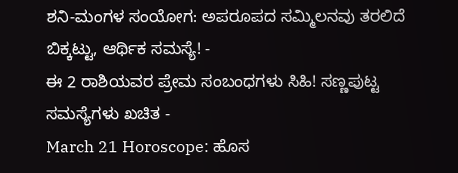ಶನಿ-ಮಂಗಳ ಸಂಯೋಗ: ಅಪರೂಪದ ಸಮ್ಮಿಲನವು ತರಲಿದೆ ಬಿಕ್ಕಟ್ಟು, ಆರ್ಥಿಕ ಸಮಸ್ಯೆ! -
ಈ 2 ರಾಶಿಯವರ ಪ್ರೇಮ ಸಂಬಂಧಗಳು ಸಿಹಿ! ಸಣ್ಣಪುಟ್ಟ ಸಮಸ್ಯೆಗಳು ಖಚಿತ -
March 21 Horoscope: ಹೊಸ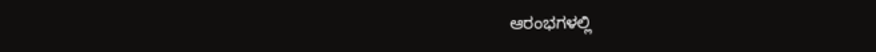ಆರಂಭಗಳಲ್ಲಿ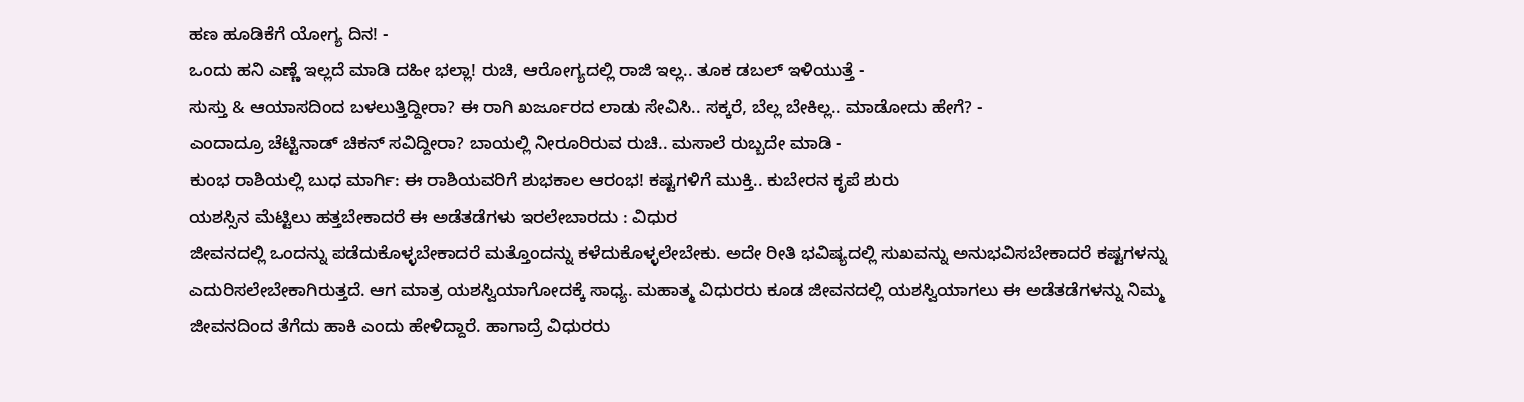ಹಣ ಹೂಡಿಕೆಗೆ ಯೋಗ್ಯ ದಿನ! -
ಒಂದು ಹನಿ ಎಣ್ಣೆ ಇಲ್ಲದೆ ಮಾಡಿ ದಹೀ ಭಲ್ಲಾ! ರುಚಿ, ಆರೋಗ್ಯದಲ್ಲಿ ರಾಜಿ ಇಲ್ಲ.. ತೂಕ ಡಬಲ್ ಇಳಿಯುತ್ತೆ -
ಸುಸ್ತು & ಆಯಾಸದಿಂದ ಬಳಲುತ್ತಿದ್ದೀರಾ? ಈ ರಾಗಿ ಖರ್ಜೂರದ ಲಾಡು ಸೇವಿಸಿ.. ಸಕ್ಕರೆ, ಬೆಲ್ಲ ಬೇಕಿಲ್ಲ.. ಮಾಡೋದು ಹೇಗೆ? -
ಎಂದಾದ್ರೂ ಚೆಟ್ಟಿನಾಡ್ ಚಿಕನ್ ಸವಿದ್ದೀರಾ? ಬಾಯಲ್ಲಿ ನೀರೂರಿರುವ ರುಚಿ.. ಮಸಾಲೆ ರುಬ್ಬದೇ ಮಾಡಿ -
ಕುಂಭ ರಾಶಿಯಲ್ಲಿ ಬುಧ ಮಾರ್ಗಿ: ಈ ರಾಶಿಯವರಿಗೆ ಶುಭಕಾಲ ಆರಂಭ! ಕಷ್ಟಗಳಿಗೆ ಮುಕ್ತಿ.. ಕುಬೇರನ ಕೃಪೆ ಶುರು
ಯಶಸ್ಸಿನ ಮೆಟ್ಟಿಲು ಹತ್ತಬೇಕಾದರೆ ಈ ಅಡೆತಡೆಗಳು ಇರಲೇಬಾರದು : ವಿಧುರ
ಜೀವನದಲ್ಲಿ ಒಂದನ್ನು ಪಡೆದುಕೊಳ್ಳಬೇಕಾದರೆ ಮತ್ತೊಂದನ್ನು ಕಳೆದುಕೊಳ್ಳಲೇಬೇಕು. ಅದೇ ರೀತಿ ಭವಿಷ್ಯದಲ್ಲಿ ಸುಖವನ್ನು ಅನುಭವಿಸಬೇಕಾದರೆ ಕಷ್ಟಗಳನ್ನು ಎದುರಿಸಲೇಬೇಕಾಗಿರುತ್ತದೆ. ಆಗ ಮಾತ್ರ ಯಶಸ್ವಿಯಾಗೋದಕ್ಕೆ ಸಾಧ್ಯ. ಮಹಾತ್ಮ ವಿಧುರರು ಕೂಡ ಜೀವನದಲ್ಲಿ ಯಶಸ್ವಿಯಾಗಲು ಈ ಅಡೆತಡೆಗಳನ್ನು ನಿಮ್ಮ ಜೀವನದಿಂದ ತೆಗೆದು ಹಾಕಿ ಎಂದು ಹೇಳಿದ್ದಾರೆ. ಹಾಗಾದ್ರೆ ವಿಧುರರು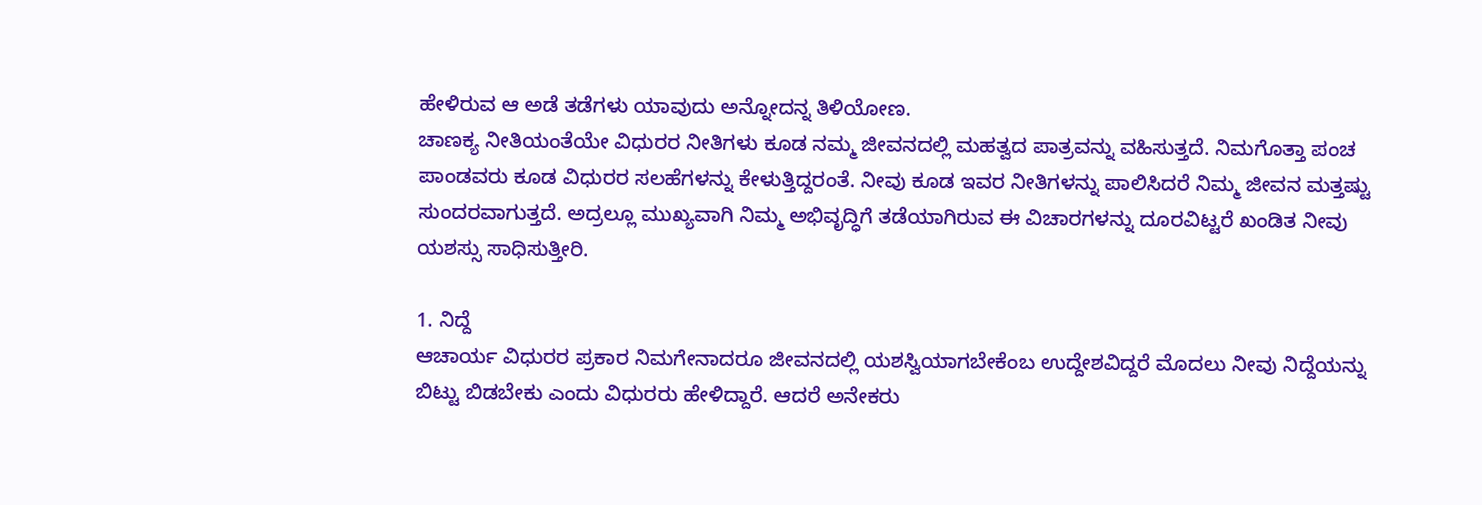ಹೇಳಿರುವ ಆ ಅಡೆ ತಡೆಗಳು ಯಾವುದು ಅನ್ನೋದನ್ನ ತಿಳಿಯೋಣ.
ಚಾಣಕ್ಯ ನೀತಿಯಂತೆಯೇ ವಿಧುರರ ನೀತಿಗಳು ಕೂಡ ನಮ್ಮ ಜೀವನದಲ್ಲಿ ಮಹತ್ವದ ಪಾತ್ರವನ್ನು ವಹಿಸುತ್ತದೆ. ನಿಮಗೊತ್ತಾ ಪಂಚ ಪಾಂಡವರು ಕೂಡ ವಿಧುರರ ಸಲಹೆಗಳನ್ನು ಕೇಳುತ್ತಿದ್ದರಂತೆ. ನೀವು ಕೂಡ ಇವರ ನೀತಿಗಳನ್ನು ಪಾಲಿಸಿದರೆ ನಿಮ್ಮ ಜೀವನ ಮತ್ತಷ್ಟು ಸುಂದರವಾಗುತ್ತದೆ. ಅದ್ರಲ್ಲೂ ಮುಖ್ಯವಾಗಿ ನಿಮ್ಮ ಅಭಿವೃದ್ಧಿಗೆ ತಡೆಯಾಗಿರುವ ಈ ವಿಚಾರಗಳನ್ನು ದೂರವಿಟ್ಟರೆ ಖಂಡಿತ ನೀವು ಯಶಸ್ಸು ಸಾಧಿಸುತ್ತೀರಿ.

1. ನಿದ್ದೆ
ಆಚಾರ್ಯ ವಿಧುರರ ಪ್ರಕಾರ ನಿಮಗೇನಾದರೂ ಜೀವನದಲ್ಲಿ ಯಶಸ್ವಿಯಾಗಬೇಕೆಂಬ ಉದ್ದೇಶವಿದ್ದರೆ ಮೊದಲು ನೀವು ನಿದ್ದೆಯನ್ನು ಬಿಟ್ಟು ಬಿಡಬೇಕು ಎಂದು ವಿಧುರರು ಹೇಳಿದ್ದಾರೆ. ಆದರೆ ಅನೇಕರು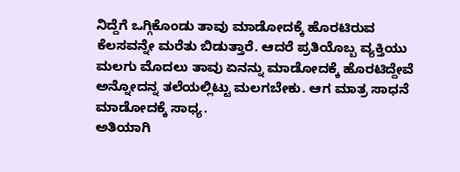ನಿದ್ದೆಗೆ ಒಗ್ಗಿಕೊಂಡು ತಾವು ಮಾಡೋದಕ್ಕೆ ಹೊರಟಿರುವ ಕೆಲಸವನ್ನೇ ಮರೆತು ಬಿಡುತ್ತಾರೆ. ಆದರೆ ಪ್ರತಿಯೊಬ್ಬ ವ್ಯಕ್ತಿಯು ಮಲಗು ಮೊದಲು ತಾವು ಏನನ್ನು ಮಾಡೋದಕ್ಕೆ ಹೊರಟಿದ್ದೇವೆ ಅನ್ನೋದನ್ನ ತಲೆಯಲ್ಲಿಟ್ಟು ಮಲಗಬೇಕು. ಆಗ ಮಾತ್ರ ಸಾಧನೆ ಮಾಡೋದಕ್ಕೆ ಸಾಧ್ಯ.
ಅತಿಯಾಗಿ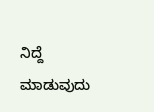ನಿದ್ದೆ ಮಾಡುವುದು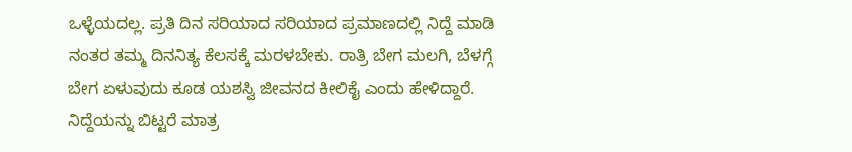ಒಳ್ಳೆಯದಲ್ಲ. ಪ್ರತಿ ದಿನ ಸರಿಯಾದ ಸರಿಯಾದ ಪ್ರಮಾಣದಲ್ಲಿ ನಿದ್ದೆ ಮಾಡಿ ನಂತರ ತಮ್ಮ ದಿನನಿತ್ಯ ಕೆಲಸಕ್ಕೆ ಮರಳಬೇಕು. ರಾತ್ರಿ ಬೇಗ ಮಲಗಿ, ಬೆಳಗ್ಗೆ ಬೇಗ ಏಳುವುದು ಕೂಡ ಯಶಸ್ವಿ ಜೀವನದ ಕೀಲಿಕೈ ಎಂದು ಹೇಳಿದ್ದಾರೆ. ನಿದ್ದೆಯನ್ನು ಬಿಟ್ಟರೆ ಮಾತ್ರ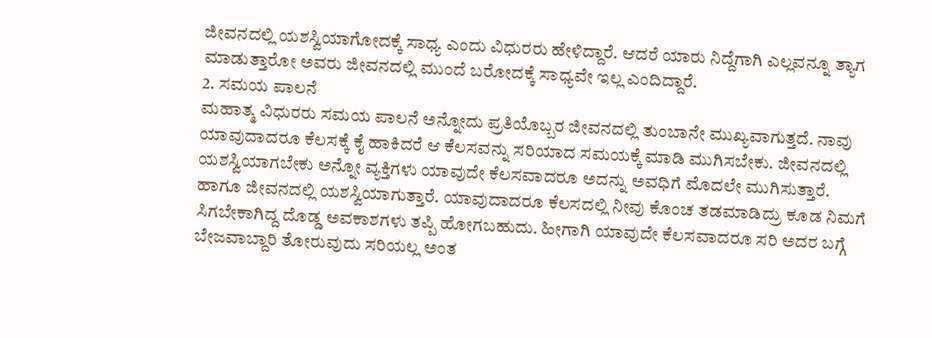ಜೀವನದಲ್ಲಿ ಯಶಸ್ವಿಯಾಗೋದಕ್ಕೆ ಸಾಧ್ಯ ಎಂದು ವಿಧುರರು ಹೇಳಿದ್ದಾರೆ. ಆದರೆ ಯಾರು ನಿದ್ದೆಗಾಗಿ ಎಲ್ಲವನ್ನೂ ತ್ಯಾಗ ಮಾಡುತ್ತಾರೋ ಅವರು ಜೀವನದಲ್ಲಿ ಮುಂದೆ ಬರೋದಕ್ಕೆ ಸಾಧ್ಯವೇ ಇಲ್ಲ ಎಂದಿದ್ದಾರೆ.
2. ಸಮಯ ಪಾಲನೆ
ಮಹಾತ್ಮ ವಿಧುರರು ಸಮಯ ಪಾಲನೆ ಅನ್ನೋದು ಪ್ರತಿಯೊಬ್ಬರ ಜೀವನದಲ್ಲಿ ತುಂಬಾನೇ ಮುಖ್ಯವಾಗುತ್ತದೆ. ನಾವು ಯಾವುದಾದರೂ ಕೆಲಸಕ್ಕೆ ಕೈ ಹಾಕಿದರೆ ಆ ಕೆಲಸವನ್ನು ಸರಿಯಾದ ಸಮಯಕ್ಕೆ ಮಾಡಿ ಮುಗಿಸಬೇಕು. ಜೀವನದಲ್ಲಿ ಯಶಸ್ವಿಯಾಗಬೇಕು ಅನ್ನೋ ವ್ಯಕ್ತಿಗಳು ಯಾವುದೇ ಕೆಲಸವಾದರೂ ಅದನ್ನು ಅವಧಿಗೆ ಮೊದಲೇ ಮುಗಿಸುತ್ತಾರೆ. ಹಾಗೂ ಜೀವನದಲ್ಲಿ ಯಶಸ್ವಿಯಾಗುತ್ತಾರೆ. ಯಾವುದಾದರೂ ಕೆಲಸದಲ್ಲಿ ನೀವು ಕೊಂಚ ತಡಮಾಡಿದ್ರು ಕೂಡ ನಿಮಗೆ ಸಿಗಬೇಕಾಗಿದ್ದ ದೊಡ್ಡ ಅವಕಾಶಗಳು ತಪ್ಪಿ ಹೋಗಬಹುದು. ಹೀಗಾಗಿ ಯಾವುದೇ ಕೆಲಸವಾದರೂ ಸರಿ ಅದರ ಬಗ್ಗೆ ಬೇಜವಾಬ್ದಾರಿ ತೋರುವುದು ಸರಿಯಲ್ಲ ಅಂತ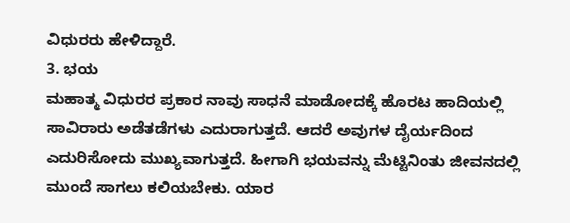ವಿಧುರರು ಹೇಳಿದ್ದಾರೆ.
3. ಭಯ
ಮಹಾತ್ಮ ವಿಧುರರ ಪ್ರಕಾರ ನಾವು ಸಾಧನೆ ಮಾಡೋದಕ್ಕೆ ಹೊರಟ ಹಾದಿಯಲ್ಲಿ ಸಾವಿರಾರು ಅಡೆತಡೆಗಳು ಎದುರಾಗುತ್ತದೆ. ಆದರೆ ಅವುಗಳ ದೈರ್ಯದಿಂದ ಎದುರಿಸೋದು ಮುಖ್ಯವಾಗುತ್ತದೆ. ಹೀಗಾಗಿ ಭಯವನ್ನು ಮೆಟ್ಟಿನಿಂತು ಜೀವನದಲ್ಲಿ ಮುಂದೆ ಸಾಗಲು ಕಲಿಯಬೇಕು. ಯಾರ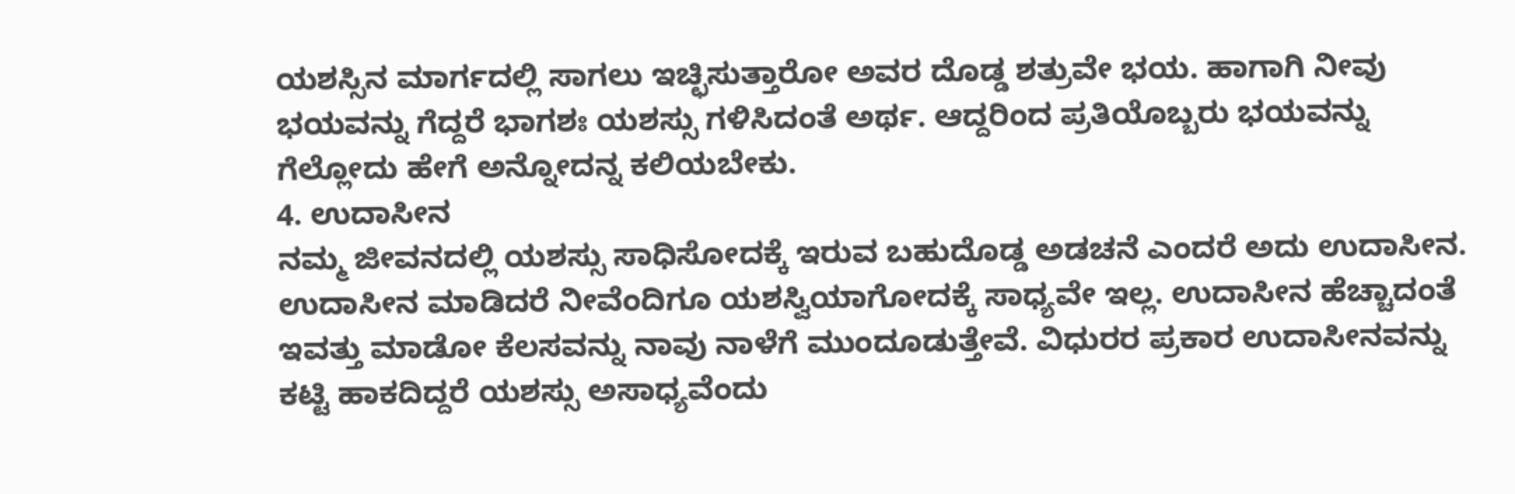ಯಶಸ್ಸಿನ ಮಾರ್ಗದಲ್ಲಿ ಸಾಗಲು ಇಚ್ಛಿಸುತ್ತಾರೋ ಅವರ ದೊಡ್ಡ ಶತ್ರುವೇ ಭಯ. ಹಾಗಾಗಿ ನೀವು ಭಯವನ್ನು ಗೆದ್ದರೆ ಭಾಗಶಃ ಯಶಸ್ಸು ಗಳಿಸಿದಂತೆ ಅರ್ಥ. ಆದ್ದರಿಂದ ಪ್ರತಿಯೊಬ್ಬರು ಭಯವನ್ನು ಗೆಲ್ಲೋದು ಹೇಗೆ ಅನ್ನೋದನ್ನ ಕಲಿಯಬೇಕು.
4. ಉದಾಸೀನ
ನಮ್ಮ ಜೀವನದಲ್ಲಿ ಯಶಸ್ಸು ಸಾಧಿಸೋದಕ್ಕೆ ಇರುವ ಬಹುದೊಡ್ಡ ಅಡಚನೆ ಎಂದರೆ ಅದು ಉದಾಸೀನ. ಉದಾಸೀನ ಮಾಡಿದರೆ ನೀವೆಂದಿಗೂ ಯಶಸ್ವಿಯಾಗೋದಕ್ಕೆ ಸಾಧ್ಯವೇ ಇಲ್ಲ. ಉದಾಸೀನ ಹೆಚ್ಚಾದಂತೆ ಇವತ್ತು ಮಾಡೋ ಕೆಲಸವನ್ನು ನಾವು ನಾಳೆಗೆ ಮುಂದೂಡುತ್ತೇವೆ. ವಿಧುರರ ಪ್ರಕಾರ ಉದಾಸೀನವನ್ನು ಕಟ್ಟಿ ಹಾಕದಿದ್ದರೆ ಯಶಸ್ಸು ಅಸಾಧ್ಯವೆಂದು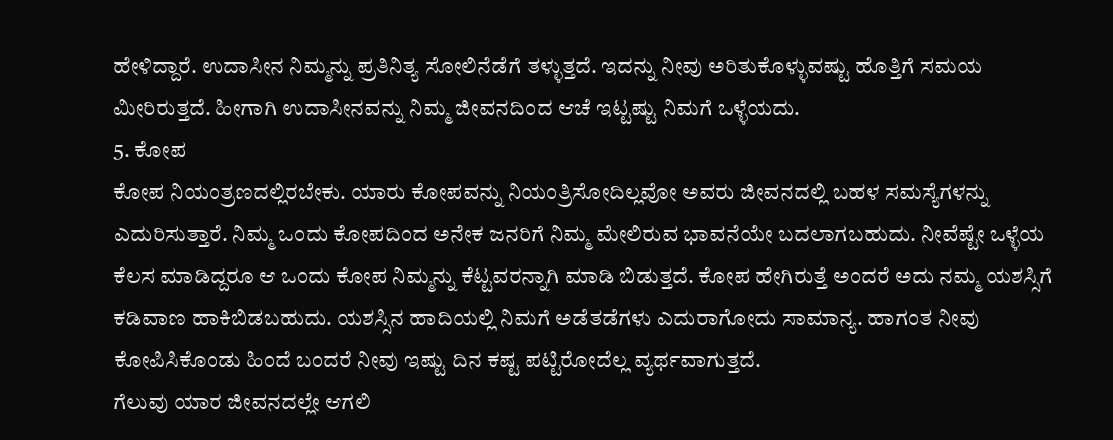ಹೇಳಿದ್ದಾರೆ. ಉದಾಸೀನ ನಿಮ್ಮನ್ನು ಪ್ರತಿನಿತ್ಯ ಸೋಲಿನೆಡೆಗೆ ತಳ್ಳುತ್ತದೆ. ಇದನ್ನು ನೀವು ಅರಿತುಕೊಳ್ಳುವಷ್ಟು ಹೊತ್ತಿಗೆ ಸಮಯ ಮೀರಿರುತ್ತದೆ. ಹೀಗಾಗಿ ಉದಾಸೀನವನ್ನು ನಿಮ್ಮ ಜೀವನದಿಂದ ಆಚೆ ಇಟ್ಟಷ್ಟು ನಿಮಗೆ ಒಳ್ಳೆಯದು.
5. ಕೋಪ
ಕೋಪ ನಿಯಂತ್ರಣದಲ್ಲಿರಬೇಕು. ಯಾರು ಕೋಪವನ್ನು ನಿಯಂತ್ರಿಸೋದಿಲ್ಲವೋ ಅವರು ಜೀವನದಲ್ಲಿ ಬಹಳ ಸಮಸ್ಯೆಗಳನ್ನು ಎದುರಿಸುತ್ತಾರೆ. ನಿಮ್ಮ ಒಂದು ಕೋಪದಿಂದ ಅನೇಕ ಜನರಿಗೆ ನಿಮ್ಮ ಮೇಲಿರುವ ಭಾವನೆಯೇ ಬದಲಾಗಬಹುದು. ನೀವೆಷ್ಟೇ ಒಳ್ಳೆಯ ಕೆಲಸ ಮಾಡಿದ್ದರೂ ಆ ಒಂದು ಕೋಪ ನಿಮ್ಮನ್ನು ಕೆಟ್ಟವರನ್ನಾಗಿ ಮಾಡಿ ಬಿಡುತ್ತದೆ. ಕೋಪ ಹೇಗಿರುತ್ತೆ ಅಂದರೆ ಅದು ನಮ್ಮ ಯಶಸ್ಸಿಗೆ ಕಡಿವಾಣ ಹಾಕಿಬಿಡಬಹುದು. ಯಶಸ್ಸಿನ ಹಾದಿಯಲ್ಲಿ ನಿಮಗೆ ಅಡೆತಡೆಗಳು ಎದುರಾಗೋದು ಸಾಮಾನ್ಯ. ಹಾಗಂತ ನೀವು ಕೋಪಿಸಿಕೊಂಡು ಹಿಂದೆ ಬಂದರೆ ನೀವು ಇಷ್ಟು ದಿನ ಕಷ್ಟ ಪಟ್ಟಿರೋದೆಲ್ಲ ವ್ಯರ್ಥವಾಗುತ್ತದೆ.
ಗೆಲುವು ಯಾರ ಜೀವನದಲ್ಲೇ ಆಗಲಿ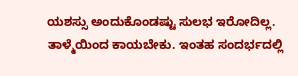ಯಶಸ್ಸು ಅಂದುಕೊಂಡಷ್ಟು ಸುಲಭ ಇರೋದಿಲ್ಲ. ತಾಳ್ಮೆಯಿಂದ ಕಾಯಬೇಕು. ಇಂತಹ ಸಂದರ್ಭದಲ್ಲಿ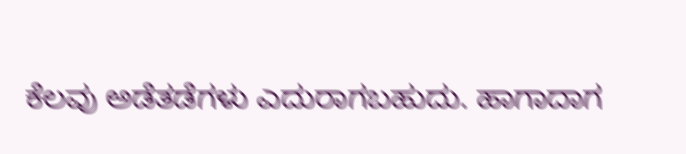ಕೆಲವು ಅಡೆತಡೆಗಳು ಎದುರಾಗಬಹುದು. ಹಾಗಾದಾಗ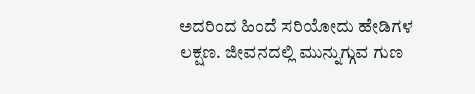ಅದರಿಂದ ಹಿಂದೆ ಸರಿಯೋದು ಹೇಡಿಗಳ ಲಕ್ಷಣ. ಜೀವನದಲ್ಲಿ ಮುನ್ನುಗ್ಗುವ ಗುಣ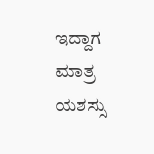ಇದ್ದಾಗ ಮಾತ್ರ ಯಶಸ್ಸು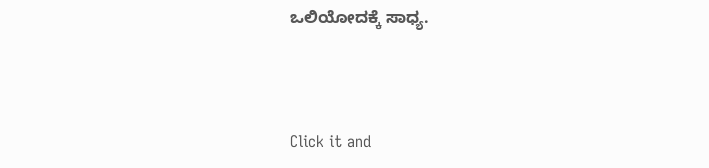ಒಲಿಯೋದಕ್ಕೆ ಸಾಧ್ಯ.



Click it and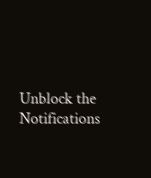Unblock the Notifications